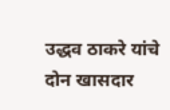उद्धव ठाकरे यांचे दोन खासदार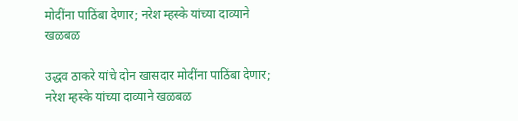मोदींना पाठिंबा देणार; नरेश म्हस्के यांच्या दाव्याने खळबळ

उद्धव ठाकरे यांचे दोन खासदार मोदींना पाठिंबा देणार; नरेश म्हस्के यांच्या दाव्याने खळबळ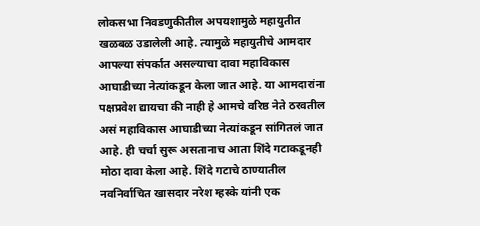लोकसभा निवडणुकीतील अपयशामुळे महायुतीत खळबळ उडालेली आहे. त्यामुळे महायुतीचे आमदार आपल्या संपर्कात असल्याचा दावा महाविकास आघाडीच्या नेत्यांकडून केला जात आहे. या आमदारांना पक्षप्रवेश द्यायचा की नाही हे आमचे वरिष्ठ नेते ठरवतील असं महाविकास आघाडीच्या नेत्यांकडून सांगितलं जात आहे. ही चर्चा सुरू असतानाच आता शिंदे गटाकडूनही मोठा दावा केला आहे. शिंदे गटाचे ठाण्यातील नवनिर्वाचित खासदार नरेश म्हस्के यांनी एक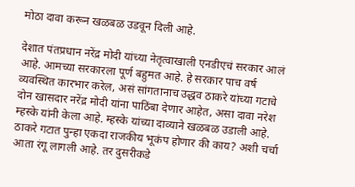मोठा दावा करून खळबळ उडवून दिली आहे.

देशात पंतप्रधान नरेंद्र मोदी यांच्या नेतृत्वाखाली एनडीएचं सरकार आलं आहे. आमच्या सरकारला पूर्ण बहुमत आहे. हे सरकार पाच वर्ष व्यवस्थित कारभार करेल, असं सांगतानाच उद्धव ठाकरे यांच्या गटाचे दोन खासदार नरेंद्र मोदी यांना पाठिंबा देणार आहेत, असा दावा नरेश म्हस्के यांनी केला आहे. म्हस्के यांच्या दाव्याने खळबळ उडाली आहे. ठाकरे गटात पुन्हा एकदा राजकीय भूकंप होणार की काय? अशी चर्चा आता रंगू लागली आहे. तर दुसरीकडे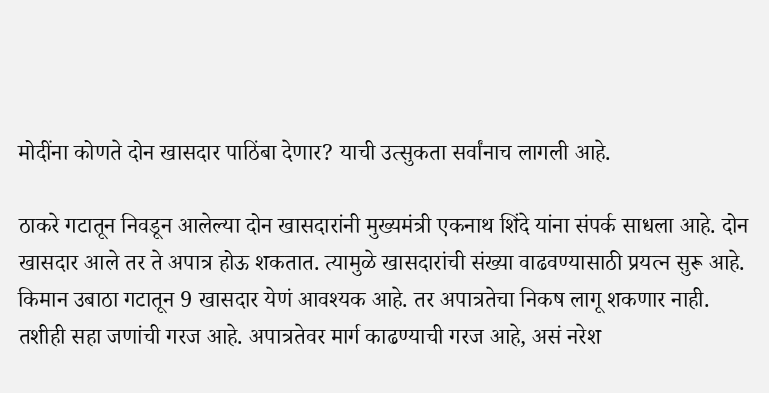मोदींना कोणते दोन खासदार पाठिंबा देणार? याची उत्सुकता सर्वांनाच लागली आहे.

ठाकरे गटातून निवडून आलेल्या दोन खासदारांनी मुख्यमंत्री एकनाथ शिंदे यांना संपर्क साधला आहे. दोन खासदार आले तर ते अपात्र होऊ शकतात. त्यामुळे खासदारांची संख्या वाढवण्यासाठी प्रयत्न सुरू आहे. किमान उबाठा गटातून 9 खासदार येणं आवश्यक आहे. तर अपात्रतेचा निकष लागू शकणार नाही. तशीही सहा जणांची गरज आहे. अपात्रतेवर मार्ग काढण्याची गरज आहे, असं नरेश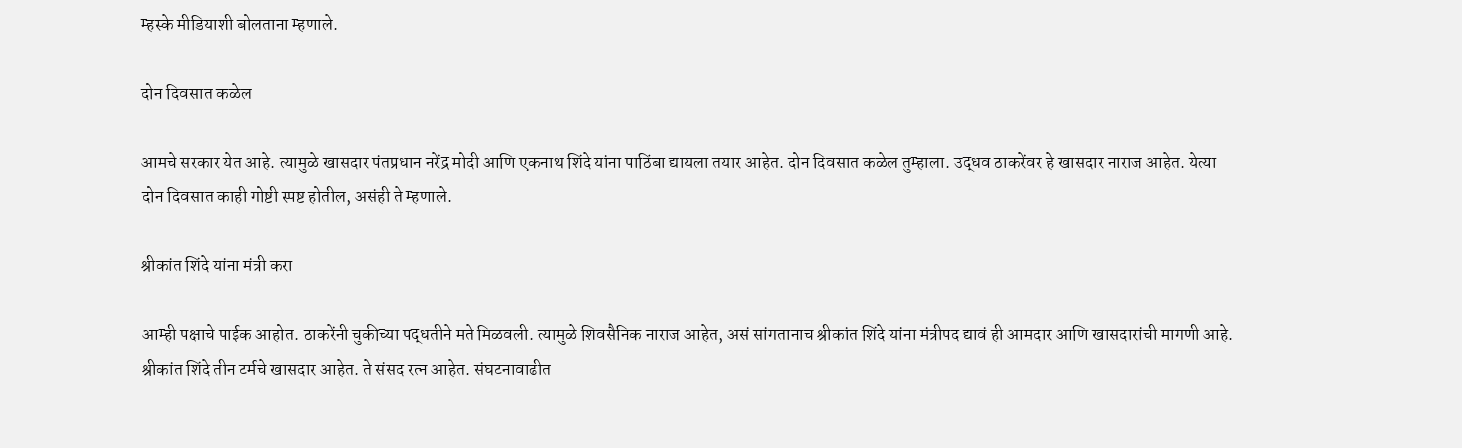म्हस्के मीडियाशी बोलताना म्हणाले.

दोन दिवसात कळेल

आमचे सरकार येत आहे. त्यामुळे खासदार पंतप्रधान नरेंद्र मोदी आणि एकनाथ शिंदे यांना पाठिंबा द्यायला तयार आहेत. दोन दिवसात कळेल तुम्हाला. उद्धव ठाकरेंवर हे खासदार नाराज आहेत. येत्या दोन दिवसात काही गोष्टी स्पष्ट होतील, असंही ते म्हणाले.

श्रीकांत शिंदे यांना मंत्री करा

आम्ही पक्षाचे पाईक आहोत. ठाकरेंनी चुकीच्या पद्धतीने मते मिळवली. त्यामुळे शिवसैनिक नाराज आहेत, असं सांगतानाच श्रीकांत शिंदे यांना मंत्रीपद द्यावं ही आमदार आणि खासदारांची मागणी आहे. श्रीकांत शिंदे तीन टर्मचे खासदार आहेत. ते संसद रत्न आहेत. संघटनावाढीत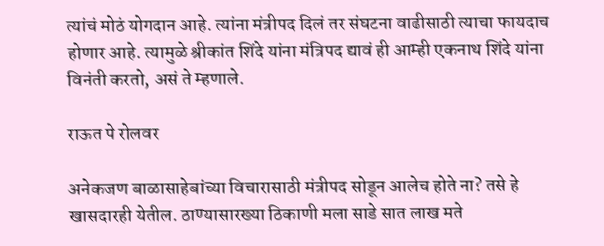त्यांचं मोठं योगदान आहे. त्यांना मंत्रीपद दिलं तर संघटना वाढीसाठी त्याचा फायदाच होणार आहे. त्यामुळे श्रीकांत शिंदे यांना मंत्रिपद द्यावं ही आम्ही एकनाथ शिंदे यांना विनंती करतो, असं ते म्हणाले.

राऊत पे रोलवर

अनेकजण बाळासाहेबांच्या विचारासाठी मंत्रीपद सोडून आलेच होते ना? तसे हे खासदारही येतील. ठाण्यासारख्या ठिकाणी मला साडे सात लाख मते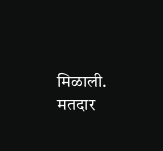मिळाली. मतदार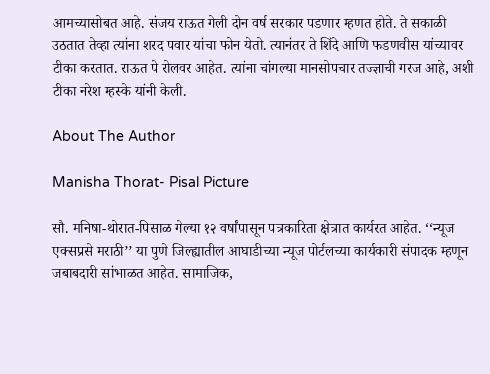आमच्यासोबत आहे. संजय राऊत गेली दोन वर्ष सरकार पडणार म्हणत होते. ते सकाळी उठतात तेव्हा त्यांना शरद पवार यांचा फोन येतो. त्यानंतर ते शिंदे आणि फडणवीस यांच्यावर टीका करतात. राऊत पे रोलवर आहेत. त्यांना चांगल्या मानसोपचार तज्ज्ञाची गरज आहे, अशी टीका नरेश म्हस्के यांनी केली.

About The Author

Manisha Thorat- Pisal Picture

सौ. मनिषा-थोरात-पिसाळ गेल्या १२ वर्षांपासून पत्रकारिता क्षेत्रात कार्यरत आहेत. ‘‘न्यूज एक्सप्रसे मराठी’’ या पुणे जिल्ह्यातील आघाडीच्या न्यूज पोर्टलच्या कार्यकारी संपादक म्हणून जबाबदारी सांभाळत आहेत. सामाजिक,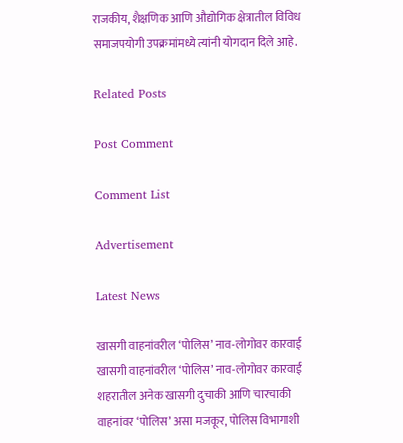राजकीय, शैक्षणिक आणि औद्योगिक क्षेत्रातील विविध समाजपयोगी उपक्रमांमध्ये त्यांनी योगदान दिले आहे.

Related Posts

Post Comment

Comment List

Advertisement

Latest News

खासगी वाहनांवरील ‘पोलिस’ नाव-लोगोवर कारवाई खासगी वाहनांवरील ‘पोलिस’ नाव-लोगोवर कारवाई
शहरातील अनेक खासगी दुचाकी आणि चारचाकी वाहनांवर ‘पोलिस’ असा मजकूर, पोलिस विभागाशी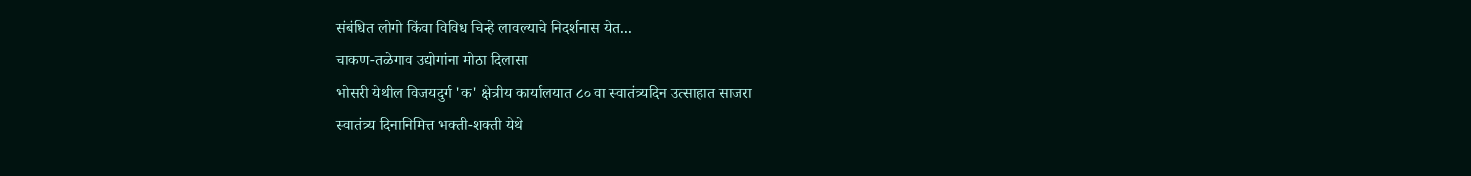संबंधित लोगो किंवा विविध चिन्हे लावल्याचे निदर्शनास येत...
चाकण-तळेगाव उद्योगांना मोठा दिलासा
भोसरी येथील विजयदुर्ग 'क' क्षेत्रीय कार्यालयात ८० वा स्वातंत्र्यदिन उत्साहात साजरा
स्वातंत्र्य दिनानिमित्त भक्ती-शक्ती येथे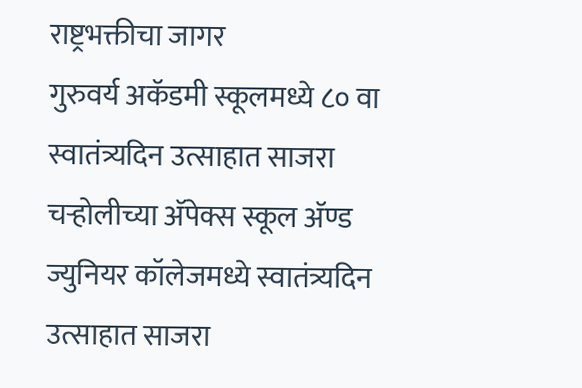राष्ट्रभक्तीचा जागर
गुरुवर्य अकॅडमी स्कूलमध्ये ८० वा स्वातंत्र्यदिन उत्साहात साजरा
चऱ्होलीच्या अ‍ॅपेक्स स्कूल अ‍ॅण्ड ज्युनियर कॉलेजमध्ये स्वातंत्र्यदिन उत्साहात साजरा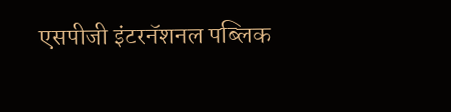एसपीजी इंटरनॅशनल पब्लिक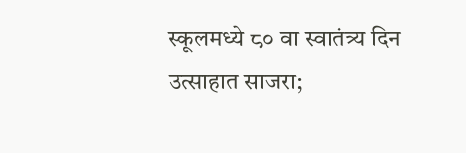स्कूलमध्ये ८० वा स्वातंत्र्य दिन उत्साहात साजरा;